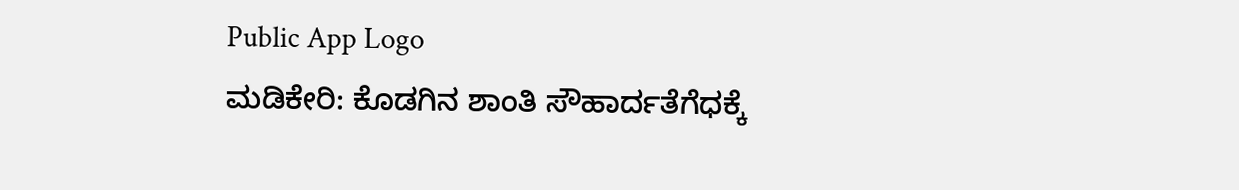Public App Logo
ಮಡಿಕೇರಿ: ಕೊಡಗಿನ ಶಾಂತಿ ಸೌಹಾರ್ದತೆಗೆಧಕ್ಕೆ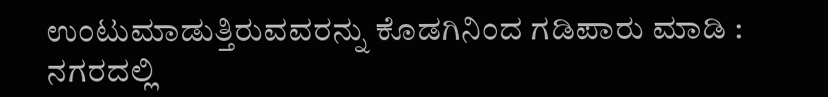ಉಂಟುಮಾಡುತ್ತಿರುವವರನ್ನು ಕೊಡಗಿನಿಂದ ಗಡಿಪಾರು ಮಾಡಿ : ನಗರದಲ್ಲಿ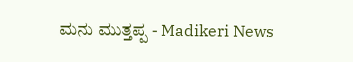ಮನು ಮುತ್ತಪ್ಪ - Madikeri News